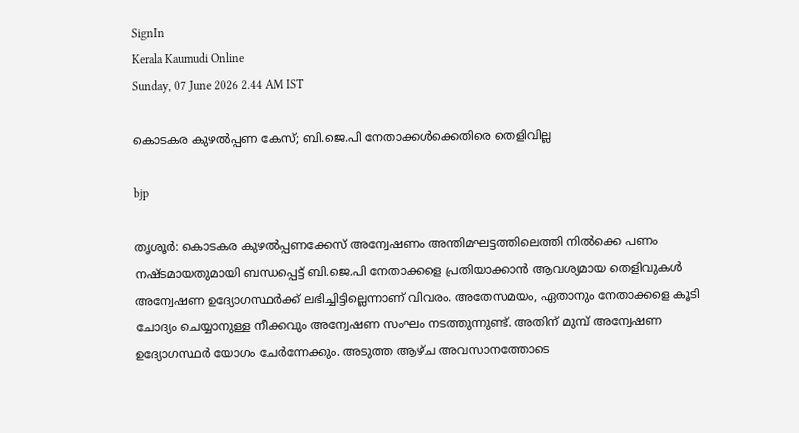SignIn
Kerala Kaumudi Online
Sunday, 07 June 2026 2.44 AM IST

കൊടകര കുഴൽപ്പണ കേസ്; ബി.ജെ.പി നേതാക്കൾക്കെതിരെ തെളിവില്ല

bjp

തൃശൂർ: കൊടകര കുഴൽപ്പണക്കേസ് അന്വേഷണം അന്തിമഘട്ടത്തിലെത്തി നിൽക്കെ പണം നഷ്ടമായതുമായി ബന്ധപ്പെട്ട് ബി.ജെ.പി നേതാക്കളെ പ്രതിയാക്കാൻ ആവശ്യമായ തെളിവുകൾ അന്വേഷണ ഉദ്യോഗസ്ഥർക്ക് ലഭിച്ചിട്ടില്ലെന്നാണ് വിവരം. അതേസമയം, ഏതാനും നേതാക്കളെ കൂടി ചോദ്യം ചെയ്യാനുള്ള നീക്കവും അന്വേഷണ സംഘം നടത്തുന്നുണ്ട്. അതിന് മുമ്പ് അന്വേഷണ ഉദ്യോഗസ്ഥർ യോഗം ചേർന്നേക്കും. അടുത്ത ആഴ്ച അവസാനത്തോടെ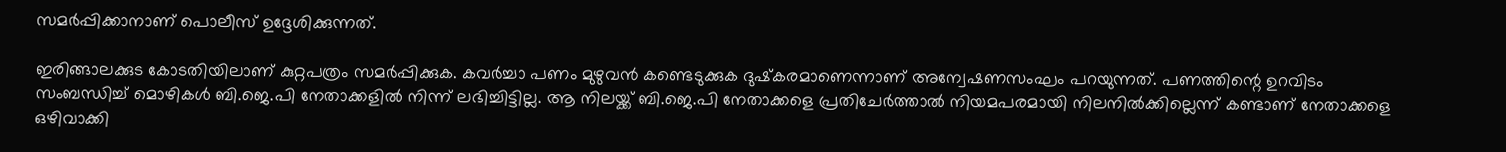സമർപ്പിക്കാനാണ് പൊലീസ് ഉദ്ദേശിക്കുന്നത്.

ഇരിങ്ങാലക്കുട കോടതിയിലാണ് കുറ്റപത്രം സമർപ്പിക്കുക. കവർച്ചാ പണം മുഴുവൻ കണ്ടെടുക്കുക ദുഷ്‌കരമാണെന്നാണ് അന്വേഷണസംഘം പറയുന്നത്. പണത്തിന്റെ ഉറവിടം സംബന്ധിച്ച് മൊഴികൾ ബി.ജെ.പി നേതാക്കളിൽ നിന്ന് ലഭിച്ചിട്ടില്ല. ആ നിലയ്ക്ക് ബി.ജെ.പി നേതാക്കളെ പ്രതിചേർത്താൽ നിയമപരമായി നിലനിൽക്കില്ലെന്ന് കണ്ടാണ് നേതാക്കളെ ഒഴിവാക്കി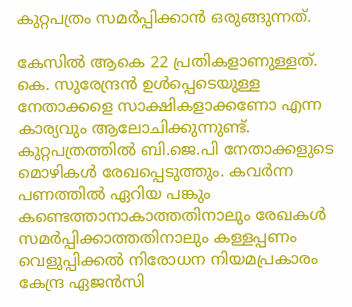കുറ്റപത്രം സമർപ്പിക്കാൻ ഒരുങ്ങുന്നത്.

കേസിൽ ആകെ 22 പ്രതികളാണുള്ളത്. കെ. സുരേന്ദ്രൻ ഉൾപ്പെടെയുള്ള നേതാക്കളെ സാക്ഷികളാക്കണോ എന്ന കാര്യവും ആലോചിക്കുന്നുണ്ട്. കുറ്റപത്രത്തിൽ ബി.ജെ.പി നേതാക്കളുടെ മൊഴികൾ രേഖപ്പെടുത്തും. കവർന്ന പണത്തിൽ ഏറിയ പങ്കും കണ്ടെത്താനാകാത്തതിനാലും രേഖകൾ സമർപ്പിക്കാത്തതിനാലും കള്ളപ്പണം വെളുപ്പിക്കൽ നിരോധന നിയമപ്രകാരം കേന്ദ്ര ഏജൻസി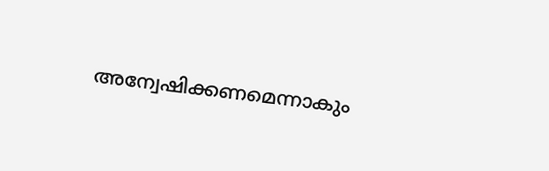അന്വേഷിക്കണമെന്നാകും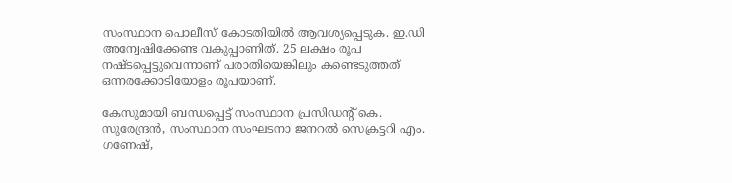സംസ്ഥാന പൊലീസ് കോടതിയിൽ ആവശ്യപ്പെടുക. ഇ.ഡി അന്വേഷിക്കേണ്ട വകുപ്പാണിത്. 25 ലക്ഷം രൂപ നഷ്ടപ്പെട്ടുവെന്നാണ് പരാതിയെങ്കിലും കണ്ടെടുത്തത് ഒന്നരക്കോടിയോളം രൂപയാണ്.

കേസുമായി ബന്ധപ്പെട്ട് സംസ്ഥാന പ്രസിഡന്റ് കെ. സുരേന്ദ്രൻ, സംസ്ഥാന സംഘടനാ ജനറൽ സെക്രട്ടറി എം. ഗണേഷ്,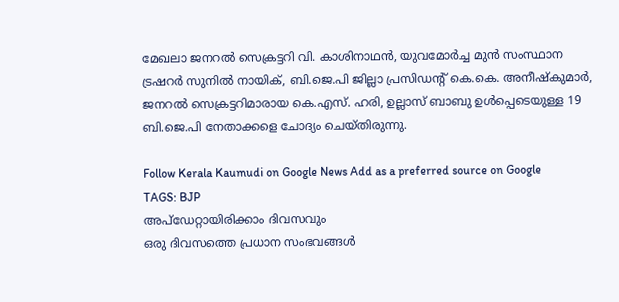മേഖലാ ജനറൽ സെക്രട്ടറി വി. കാശിനാഥൻ, യുവമോർച്ച മുൻ സംസ്ഥാന ട്രഷറർ സുനിൽ നായിക്, ബി.ജെ.പി ജില്ലാ പ്രസിഡന്റ് കെ.കെ. അനീഷ്‌കുമാർ, ജനറൽ സെക്രട്ടറിമാരായ കെ.എസ്. ഹരി, ഉല്ലാസ് ബാബു ഉൾപ്പെടെയുള്ള 19 ബി.ജെ.പി നേതാക്കളെ ചോദ്യം ചെയ്തിരുന്നു.

Follow Kerala Kaumudi on Google News Add as a preferred source on Google
TAGS: BJP
അപ്ഡേറ്റായിരിക്കാം ദിവസവും
ഒരു ദിവസത്തെ പ്രധാന സംഭവങ്ങൾ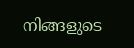നിങ്ങളുടെ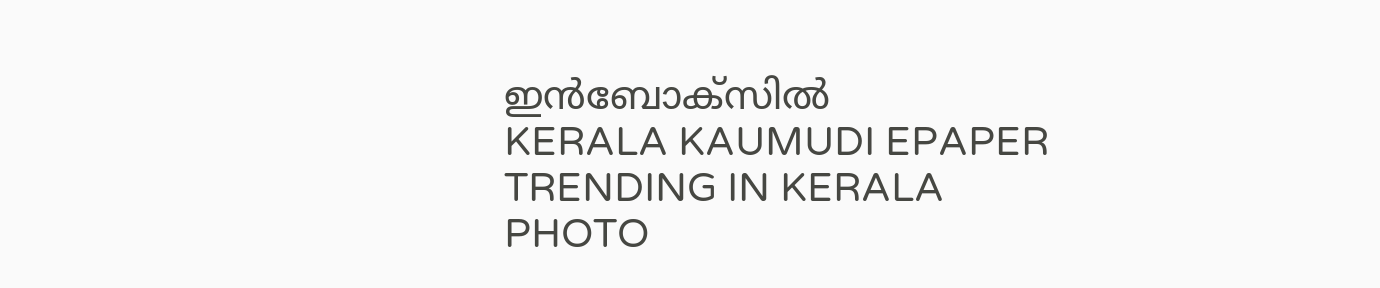ഇൻബോക്സിൽ
KERALA KAUMUDI EPAPER
TRENDING IN KERALA
PHOTO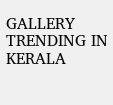GALLERY
TRENDING IN KERALA